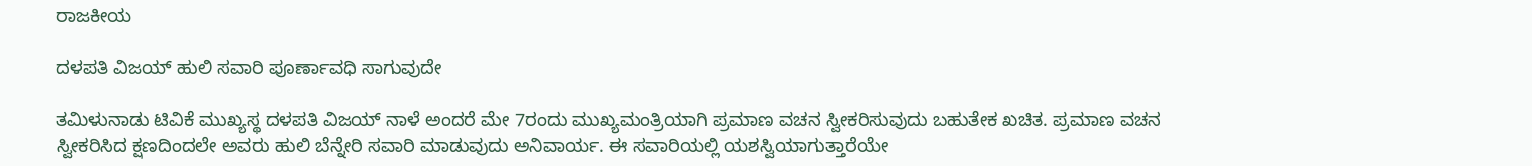ರಾಜಕೀಯ

ದಳಪತಿ ವಿಜಯ್ ಹುಲಿ ಸವಾರಿ ಪೂರ್ಣಾವಧಿ ಸಾಗುವುದೇ

ತಮಿಳುನಾಡು ಟಿವಿಕೆ ಮುಖ್ಯಸ್ಥ ದಳಪತಿ ವಿಜಯ್ ನಾಳೆ ಅಂದರೆ ಮೇ 7ರಂದು ಮುಖ್ಯಮಂತ್ರಿಯಾಗಿ ಪ್ರಮಾಣ ವಚನ ಸ್ವೀಕರಿಸುವುದು ಬಹುತೇಕ ಖಚಿತ. ಪ್ರಮಾಣ ವಚನ ಸ್ವೀಕರಿಸಿದ ಕ್ಷಣದಿಂದಲೇ ಅವರು ಹುಲಿ ಬೆನ್ನೇರಿ ಸವಾರಿ ಮಾಡುವುದು ಅನಿವಾರ್ಯ. ಈ ಸವಾರಿಯಲ್ಲಿ ಯಶಸ್ವಿಯಾಗುತ್ತಾರೆಯೇ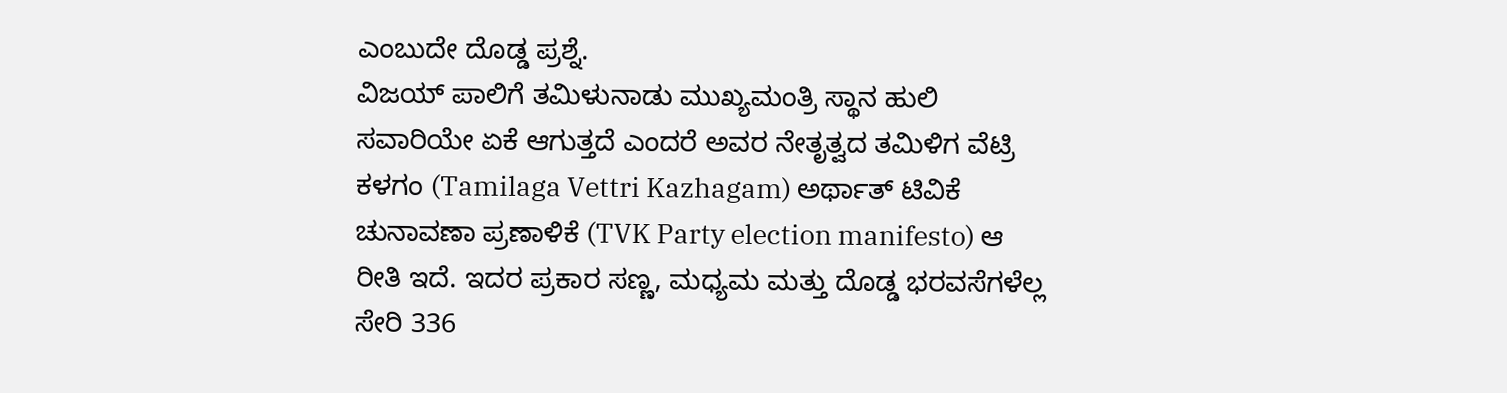ಎಂಬುದೇ ದೊಡ್ಡ ಪ್ರಶ್ನೆ.
ವಿಜಯ್ ಪಾಲಿಗೆ ತಮಿಳುನಾಡು ಮುಖ್ಯಮಂತ್ರಿ ಸ್ಥಾನ ಹುಲಿ ಸವಾರಿಯೇ ಏಕೆ ಆಗುತ್ತದೆ ಎಂದರೆ ಅವರ ನೇತೃತ್ವದ ತಮಿಳಿಗ ವೆಟ್ರಿ ಕಳಗಂ (Tamilaga Vettri Kazhagam) ಅರ್ಥಾತ್ ಟಿವಿಕೆ ಚುನಾವಣಾ ಪ್ರಣಾಳಿಕೆ (TVK Party election manifesto) ಆ ರೀತಿ ಇದೆ. ಇದರ ಪ್ರಕಾರ ಸಣ್ಣ, ಮಧ್ಯಮ ಮತ್ತು ದೊಡ್ಡ ಭರವಸೆಗಳೆಲ್ಲ ಸೇರಿ 336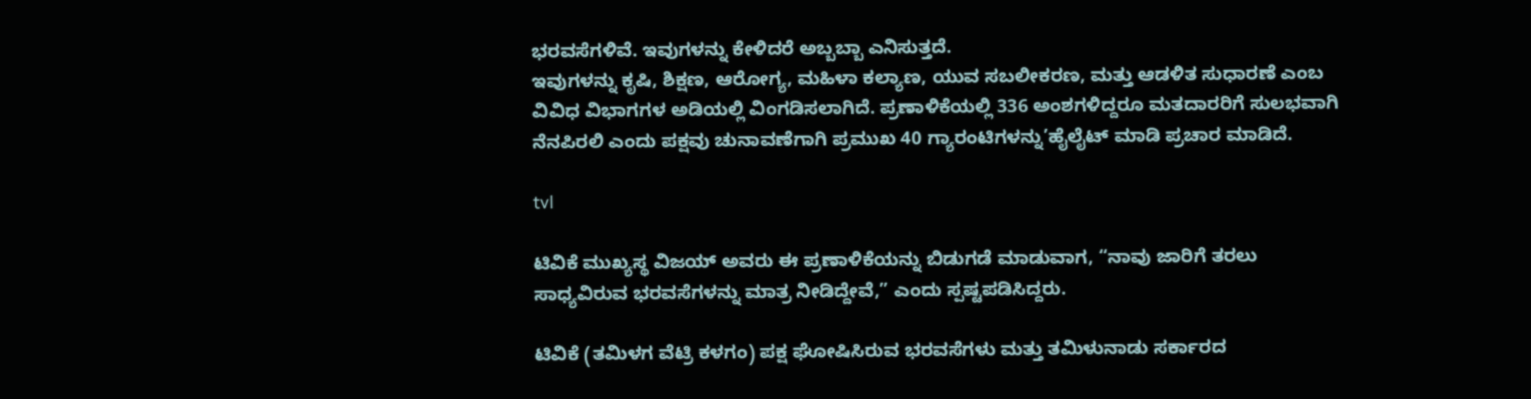ಭರವಸೆಗಳಿವೆ. ಇವುಗಳನ್ನು ಕೇಳಿದರೆ ಅಬ್ಬಬ್ಬಾ ಎನಿಸುತ್ತದೆ.
ಇವುಗಳನ್ನು ಕೃಷಿ, ಶಿಕ್ಷಣ, ಆರೋಗ್ಯ, ಮಹಿಳಾ ಕಲ್ಯಾಣ, ಯುವ ಸಬಲೀಕರಣ, ಮತ್ತು ಆಡಳಿತ ಸುಧಾರಣೆ ಎಂಬ ವಿವಿಧ ವಿಭಾಗಗಳ ಅಡಿಯಲ್ಲಿ ವಿಂಗಡಿಸಲಾಗಿದೆ. ಪ್ರಣಾಳಿಕೆಯಲ್ಲಿ 336 ಅಂಶಗಳಿದ್ದರೂ ಮತದಾರರಿಗೆ ಸುಲಭವಾಗಿ ನೆನಪಿರಲಿ ಎಂದು ಪಕ್ಷವು ಚುನಾವಣೆಗಾಗಿ ಪ್ರಮುಖ 40 ಗ್ಯಾರಂಟಿಗಳನ್ನು’ಹೈಲೈಟ್ ಮಾಡಿ ಪ್ರಚಾರ ಮಾಡಿದೆ.

tvl

ಟಿವಿಕೆ ಮುಖ್ಯಸ್ಥ ವಿಜಯ್ ಅವರು ಈ ಪ್ರಣಾಳಿಕೆಯನ್ನು ಬಿಡುಗಡೆ ಮಾಡುವಾಗ, “ನಾವು ಜಾರಿಗೆ ತರಲು ಸಾಧ್ಯವಿರುವ ಭರವಸೆಗಳನ್ನು ಮಾತ್ರ ನೀಡಿದ್ದೇವೆ,” ಎಂದು ಸ್ಪಷ್ಟಪಡಿಸಿದ್ದರು.

ಟಿವಿಕೆ (ತಮಿಳಗ ವೆಟ್ರಿ ಕಳಗಂ) ಪಕ್ಷ ಘೋಷಿಸಿರುವ ಭರವಸೆಗಳು ಮತ್ತು ತಮಿಳುನಾಡು ಸರ್ಕಾರದ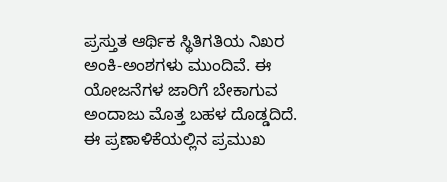ಪ್ರಸ್ತುತ ಆರ್ಥಿಕ ಸ್ಥಿತಿಗತಿಯ ನಿಖರ ಅಂಕಿ-ಅಂಶಗಳು ಮುಂದಿವೆ. ಈ ಯೋಜನೆಗಳ ಜಾರಿಗೆ ಬೇಕಾಗುವ ಅಂದಾಜು ಮೊತ್ತ ಬಹಳ ದೊಡ್ಡದಿದೆ.
ಈ ಪ್ರಣಾಳಿಕೆಯಲ್ಲಿನ ಪ್ರಮುಖ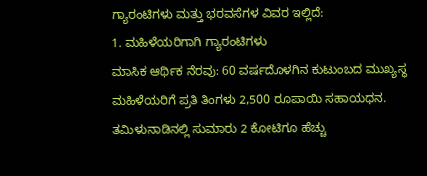ಗ್ಯಾರಂಟಿಗಳು ಮತ್ತು ಭರವಸೆಗಳ ವಿವರ ಇಲ್ಲಿದೆ:
1. ಮಹಿಳೆಯರಿಗಾಗಿ ಗ್ಯಾರಂಟಿಗಳು
ಮಾಸಿಕ ಆರ್ಥಿಕ ನೆರವು: 60 ವರ್ಷದೊಳಗಿನ ಕುಟುಂಬದ ಮುಖ್ಯಸ್ಥ ಮಹಿಳೆಯರಿಗೆ ಪ್ರತಿ ತಿಂಗಳು 2,500 ರೂಪಾಯಿ ಸಹಾಯಧನ. ತಮಿಳುನಾಡಿನಲ್ಲಿ ಸುಮಾರು 2 ಕೋಟಿಗೂ ಹೆಚ್ಚು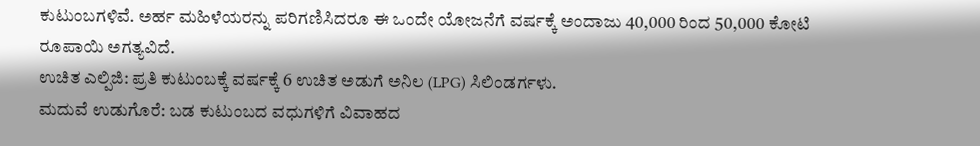ಕುಟುಂಬಗಳಿವೆ. ಅರ್ಹ ಮಹಿಳೆಯರನ್ನು ಪರಿಗಣಿಸಿದರೂ ಈ ಒಂದೇ ಯೋಜನೆಗೆ ವರ್ಷಕ್ಕೆ ಅಂದಾಜು 40,000 ರಿಂದ 50,000 ಕೋಟಿ ರೂಪಾಯಿ ಅಗತ್ಯವಿದೆ.
ಉಚಿತ ಎಲ್ಪಿಜಿ: ಪ್ರತಿ ಕುಟುಂಬಕ್ಕೆ ವರ್ಷಕ್ಕೆ 6 ಉಚಿತ ಅಡುಗೆ ಅನಿಲ (LPG) ಸಿಲಿಂಡರ್ಗಳು.
ಮದುವೆ ಉಡುಗೊರೆ: ಬಡ ಕುಟುಂಬದ ವಧುಗಳಿಗೆ ವಿವಾಹದ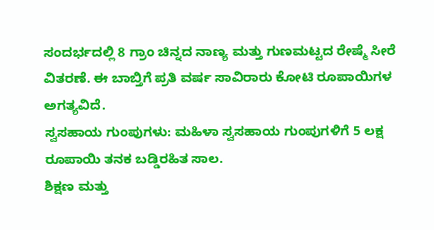ಸಂದರ್ಭದಲ್ಲಿ 8 ಗ್ರಾಂ ಚಿನ್ನದ ನಾಣ್ಯ ಮತ್ತು ಗುಣಮಟ್ಟದ ರೇಷ್ಮೆ ಸೀರೆ ವಿತರಣೆ. ಈ ಬಾಬ್ತಿಗೆ ಪ್ರತಿ ವರ್ಷ ಸಾವಿರಾರು ಕೋಟಿ ರೂಪಾಯಿಗಳ ಅಗತ್ಯವಿದೆ.
ಸ್ವಸಹಾಯ ಗುಂಪುಗಳು: ಮಹಿಳಾ ಸ್ವಸಹಾಯ ಗುಂಪುಗಳಿಗೆ 5 ಲಕ್ಷ ರೂಪಾಯಿ ತನಕ ಬಡ್ಡಿರಹಿತ ಸಾಲ.
ಶಿಕ್ಷಣ ಮತ್ತು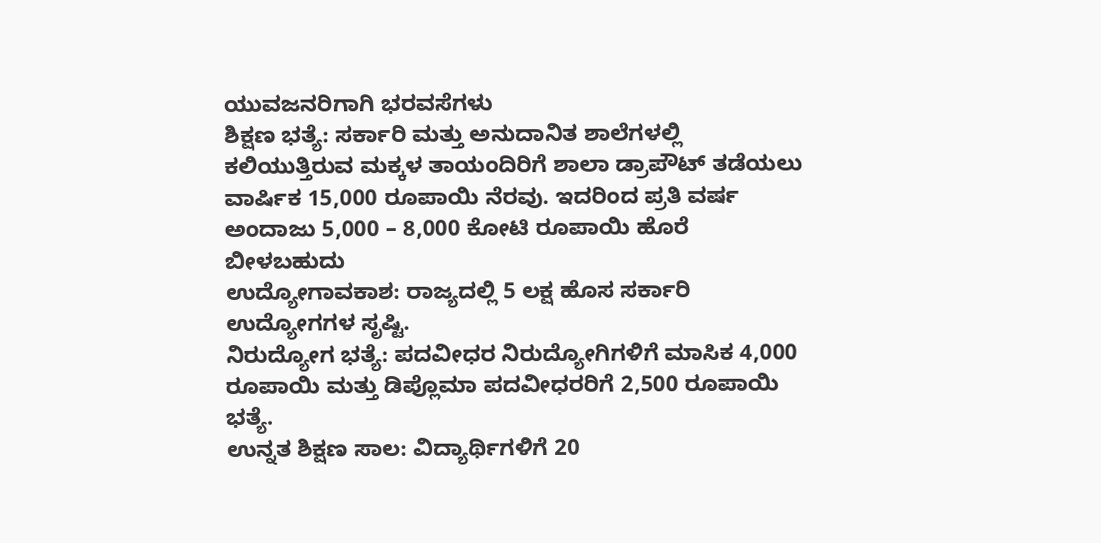ಯುವಜನರಿಗಾಗಿ ಭರವಸೆಗಳು
ಶಿಕ್ಷಣ ಭತ್ಯೆ: ಸರ್ಕಾರಿ ಮತ್ತು ಅನುದಾನಿತ ಶಾಲೆಗಳಲ್ಲಿ ಕಲಿಯುತ್ತಿರುವ ಮಕ್ಕಳ ತಾಯಂದಿರಿಗೆ ಶಾಲಾ ಡ್ರಾಪೌಟ್ ತಡೆಯಲು ವಾರ್ಷಿಕ 15,000 ರೂಪಾಯಿ ನೆರವು. ಇದರಿಂದ ಪ್ರತಿ ವರ್ಷ ಅಂದಾಜು 5,000 – 8,000 ಕೋಟಿ ರೂಪಾಯಿ ಹೊರೆ ಬೀಳಬಹುದು
ಉದ್ಯೋಗಾವಕಾಶ: ರಾಜ್ಯದಲ್ಲಿ 5 ಲಕ್ಷ ಹೊಸ ಸರ್ಕಾರಿ ಉದ್ಯೋಗಗಳ ಸೃಷ್ಟಿ.
ನಿರುದ್ಯೋಗ ಭತ್ಯೆ: ಪದವೀಧರ ನಿರುದ್ಯೋಗಿಗಳಿಗೆ ಮಾಸಿಕ 4,000 ರೂಪಾಯಿ ಮತ್ತು ಡಿಪ್ಲೊಮಾ ಪದವೀಧರರಿಗೆ 2,500 ರೂಪಾಯಿ ಭತ್ಯೆ.
ಉನ್ನತ ಶಿಕ್ಷಣ ಸಾಲ: ವಿದ್ಯಾರ್ಥಿಗಳಿಗೆ 20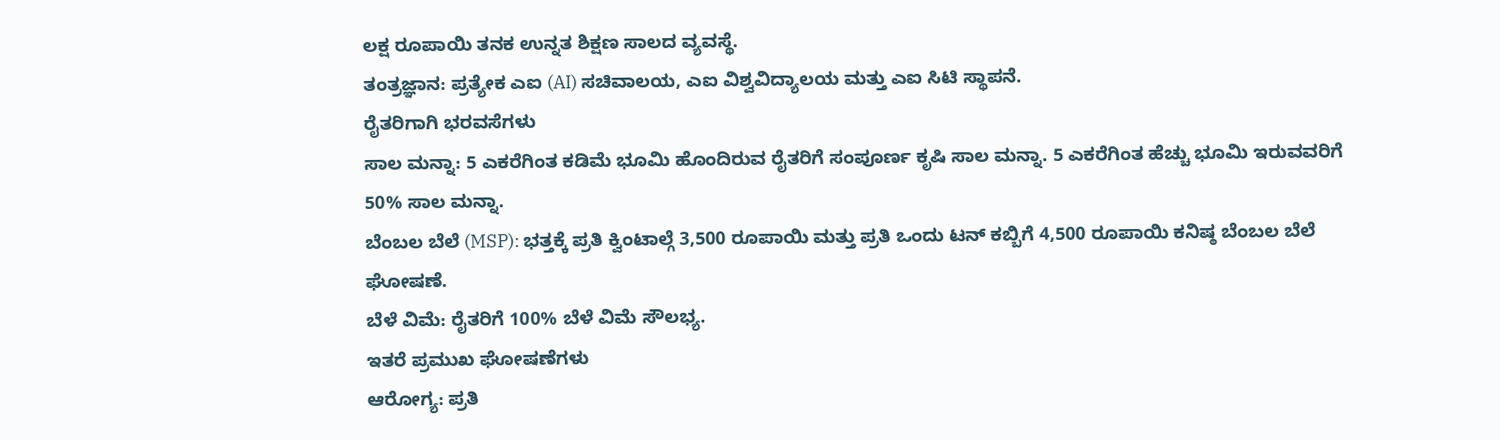ಲಕ್ಷ ರೂಪಾಯಿ ತನಕ ಉನ್ನತ ಶಿಕ್ಷಣ ಸಾಲದ ವ್ಯವಸ್ಥೆ.
ತಂತ್ರಜ್ಞಾನ: ಪ್ರತ್ಯೇಕ ಎಐ (AI) ಸಚಿವಾಲಯ, ಎಐ ವಿಶ್ವವಿದ್ಯಾಲಯ ಮತ್ತು ಎಐ ಸಿಟಿ ಸ್ಥಾಪನೆ.
ರೈತರಿಗಾಗಿ ಭರವಸೆಗಳು
ಸಾಲ ಮನ್ನಾ: 5 ಎಕರೆಗಿಂತ ಕಡಿಮೆ ಭೂಮಿ ಹೊಂದಿರುವ ರೈತರಿಗೆ ಸಂಪೂರ್ಣ ಕೃಷಿ ಸಾಲ ಮನ್ನಾ. 5 ಎಕರೆಗಿಂತ ಹೆಚ್ಚು ಭೂಮಿ ಇರುವವರಿಗೆ 50% ಸಾಲ ಮನ್ನಾ.
ಬೆಂಬಲ ಬೆಲೆ (MSP): ಭತ್ತಕ್ಕೆ ಪ್ರತಿ ಕ್ವಿಂಟಾಲ್ಗೆ 3,500 ರೂಪಾಯಿ ಮತ್ತು ಪ್ರತಿ ಒಂದು ಟನ್ ಕಬ್ಬಿಗೆ 4,500 ರೂಪಾಯಿ ಕನಿಷ್ಠ ಬೆಂಬಲ ಬೆಲೆ ಘೋಷಣೆ.
ಬೆಳೆ ವಿಮೆ: ರೈತರಿಗೆ 100% ಬೆಳೆ ವಿಮೆ ಸೌಲಭ್ಯ.
ಇತರೆ ಪ್ರಮುಖ ಘೋಷಣೆಗಳು
ಆರೋಗ್ಯ: ಪ್ರತಿ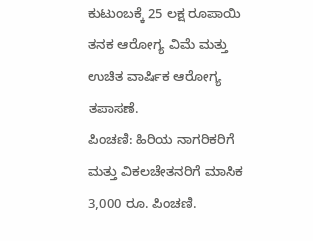ಕುಟುಂಬಕ್ಕೆ 25 ಲಕ್ಷ ರೂಪಾಯಿ ತನಕ ಆರೋಗ್ಯ ವಿಮೆ ಮತ್ತು ಉಚಿತ ವಾರ್ಷಿಕ ಆರೋಗ್ಯ ತಪಾಸಣೆ.
ಪಿಂಚಣಿ: ಹಿರಿಯ ನಾಗರಿಕರಿಗೆ ಮತ್ತು ವಿಕಲಚೇತನರಿಗೆ ಮಾಸಿಕ 3,000 ರೂ. ಪಿಂಚಣಿ.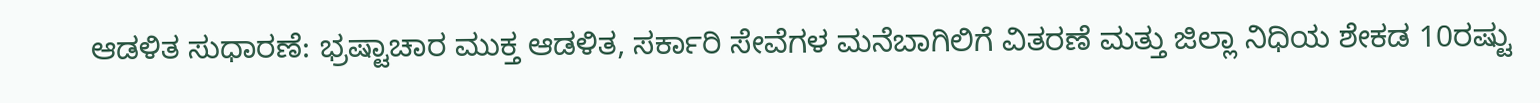ಆಡಳಿತ ಸುಧಾರಣೆ: ಭ್ರಷ್ಟಾಚಾರ ಮುಕ್ತ ಆಡಳಿತ, ಸರ್ಕಾರಿ ಸೇವೆಗಳ ಮನೆಬಾಗಿಲಿಗೆ ವಿತರಣೆ ಮತ್ತು ಜಿಲ್ಲಾ ನಿಧಿಯ ಶೇಕಡ 10ರಷ್ಟು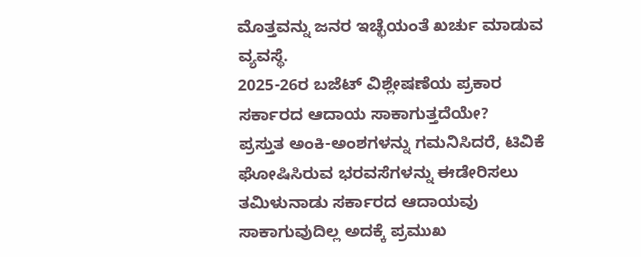ಮೊತ್ತವನ್ನು ಜನರ ಇಚ್ಛೆಯಂತೆ ಖರ್ಚು ಮಾಡುವ ವ್ಯವಸ್ಥೆ.
2025-26ರ ಬಜೆಟ್ ವಿಶ್ಲೇಷಣೆಯ ಪ್ರಕಾರ ಸರ್ಕಾರದ ಆದಾಯ ಸಾಕಾಗುತ್ತದೆಯೇ?
ಪ್ರಸ್ತುತ ಅಂಕಿ-ಅಂಶಗಳನ್ನು ಗಮನಿಸಿದರೆ, ಟಿವಿಕೆ ಘೋಷಿಸಿರುವ ಭರವಸೆಗಳನ್ನು ಈಡೇರಿಸಲು ತಮಿಳುನಾಡು ಸರ್ಕಾರದ ಆದಾಯವು ಸಾಕಾಗುವುದಿಲ್ಲ ಅದಕ್ಕೆ ಪ್ರಮುಖ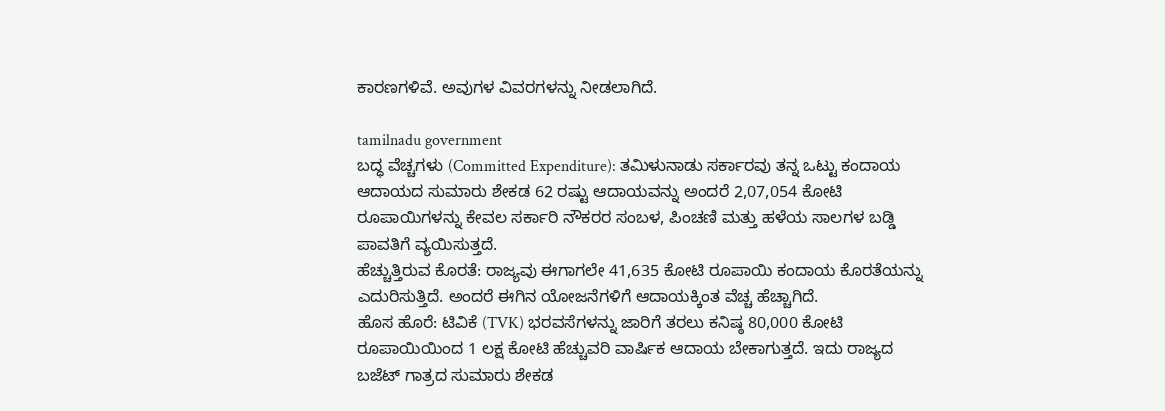ಕಾರಣಗಳಿವೆ. ಅವುಗಳ ವಿವರಗಳನ್ನು ನೀಡಲಾಗಿದೆ.

tamilnadu government
ಬದ್ಧ ವೆಚ್ಚಗಳು (Committed Expenditure): ತಮಿಳುನಾಡು ಸರ್ಕಾರವು ತನ್ನ ಒಟ್ಟು ಕಂದಾಯ ಆದಾಯದ ಸುಮಾರು ಶೇಕಡ 62 ರಷ್ಟು ಆದಾಯವನ್ನು ಅಂದರೆ 2,07,054 ಕೋಟಿ ರೂಪಾಯಿಗಳನ್ನು ಕೇವಲ ಸರ್ಕಾರಿ ನೌಕರರ ಸಂಬಳ, ಪಿಂಚಣಿ ಮತ್ತು ಹಳೆಯ ಸಾಲಗಳ ಬಡ್ಡಿ ಪಾವತಿಗೆ ವ್ಯಯಿಸುತ್ತದೆ.
ಹೆಚ್ಚುತ್ತಿರುವ ಕೊರತೆ: ರಾಜ್ಯವು ಈಗಾಗಲೇ 41,635 ಕೋಟಿ ರೂಪಾಯಿ ಕಂದಾಯ ಕೊರತೆಯನ್ನು ಎದುರಿಸುತ್ತಿದೆ. ಅಂದರೆ ಈಗಿನ ಯೋಜನೆಗಳಿಗೆ ಆದಾಯಕ್ಕಿಂತ ವೆಚ್ಚ ಹೆಚ್ಚಾಗಿದೆ.
ಹೊಸ ಹೊರೆ: ಟಿವಿಕೆ (TVK) ಭರವಸೆಗಳನ್ನು ಜಾರಿಗೆ ತರಲು ಕನಿಷ್ಠ 80,000 ಕೋಟಿ ರೂಪಾಯಿಯಿಂದ 1 ಲಕ್ಷ ಕೋಟಿ ಹೆಚ್ಚುವರಿ ವಾರ್ಷಿಕ ಆದಾಯ ಬೇಕಾಗುತ್ತದೆ. ಇದು ರಾಜ್ಯದ ಬಜೆಟ್ ಗಾತ್ರದ ಸುಮಾರು ಶೇಕಡ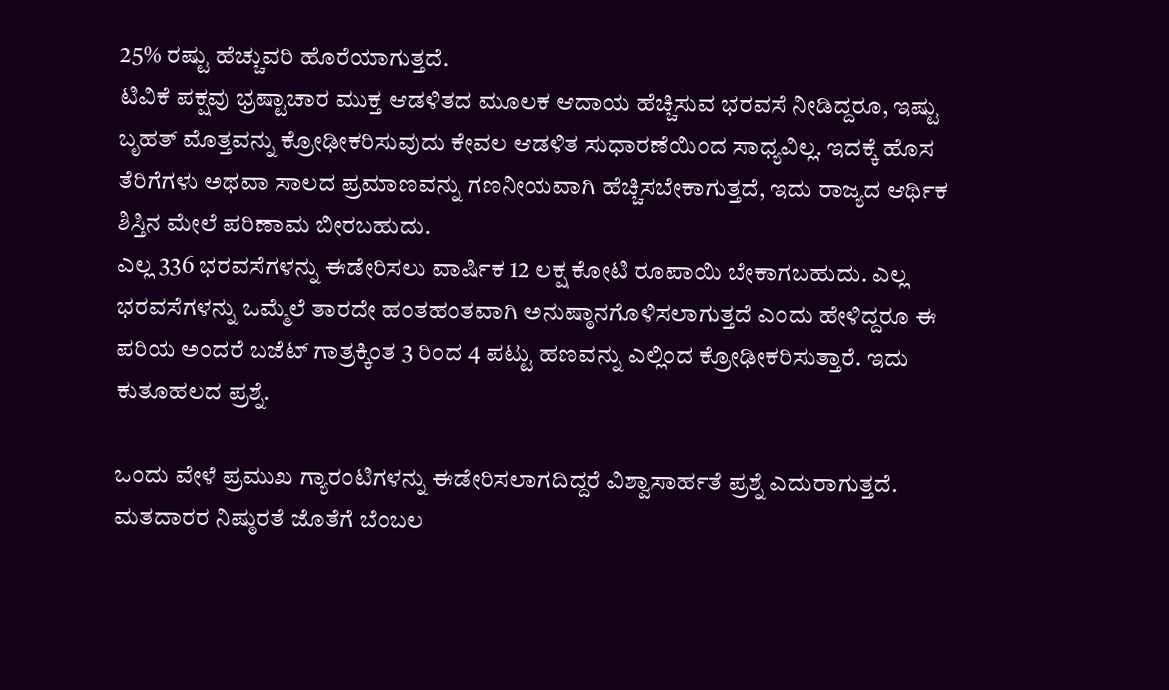25% ರಷ್ಟು ಹೆಚ್ಚುವರಿ ಹೊರೆಯಾಗುತ್ತದೆ.
ಟಿವಿಕೆ ಪಕ್ಷವು ಭ್ರಷ್ಟಾಚಾರ ಮುಕ್ತ ಆಡಳಿತದ ಮೂಲಕ ಆದಾಯ ಹೆಚ್ಚಿಸುವ ಭರವಸೆ ನೀಡಿದ್ದರೂ, ಇಷ್ಟು ಬೃಹತ್ ಮೊತ್ತವನ್ನು ಕ್ರೋಢೀಕರಿಸುವುದು ಕೇವಲ ಆಡಳಿತ ಸುಧಾರಣೆಯಿಂದ ಸಾಧ್ಯವಿಲ್ಲ. ಇದಕ್ಕೆ ಹೊಸ ತೆರಿಗೆಗಳು ಅಥವಾ ಸಾಲದ ಪ್ರಮಾಣವನ್ನು ಗಣನೀಯವಾಗಿ ಹೆಚ್ಚಿಸಬೇಕಾಗುತ್ತದೆ, ಇದು ರಾಜ್ಯದ ಆರ್ಥಿಕ ಶಿಸ್ತಿನ ಮೇಲೆ ಪರಿಣಾಮ ಬೀರಬಹುದು.
ಎಲ್ಲ 336 ಭರವಸೆಗಳನ್ನು ಈಡೇರಿಸಲು ವಾರ್ಷಿಕ 12 ಲಕ್ಷ ಕೋಟಿ ರೂಪಾಯಿ ಬೇಕಾಗಬಹುದು. ಎಲ್ಲ ಭರವಸೆಗಳನ್ನು ಒಮ್ಮೆಲೆ ತಾರದೇ ಹಂತಹಂತವಾಗಿ ಅನುಷ್ಠಾನಗೊಳಿಸಲಾಗುತ್ತದೆ ಎಂದು ಹೇಳಿದ್ದರೂ ಈ ಪರಿಯ ಅಂದರೆ ಬಜೆಟ್ ಗಾತ್ರಕ್ಕಿಂತ 3 ರಿಂದ 4 ಪಟ್ಟು ಹಣವನ್ನು ಎಲ್ಲಿಂದ ಕ್ರೋಢೀಕರಿಸುತ್ತಾರೆ. ಇದು ಕುತೂಹಲದ ಪ್ರಶ್ನೆ.

ಒಂದು ವೇಳೆ ಪ್ರಮುಖ ಗ್ಯಾರಂಟಿಗಳನ್ನು ಈಡೇರಿಸಲಾಗದಿದ್ದರೆ ವಿಶ್ವಾಸಾರ್ಹತೆ ಪ್ರಶ್ನೆ ಎದುರಾಗುತ್ತದೆ. ಮತದಾರರ ನಿಷ್ಠುರತೆ ಜೊತೆಗೆ ಬೆಂಬಲ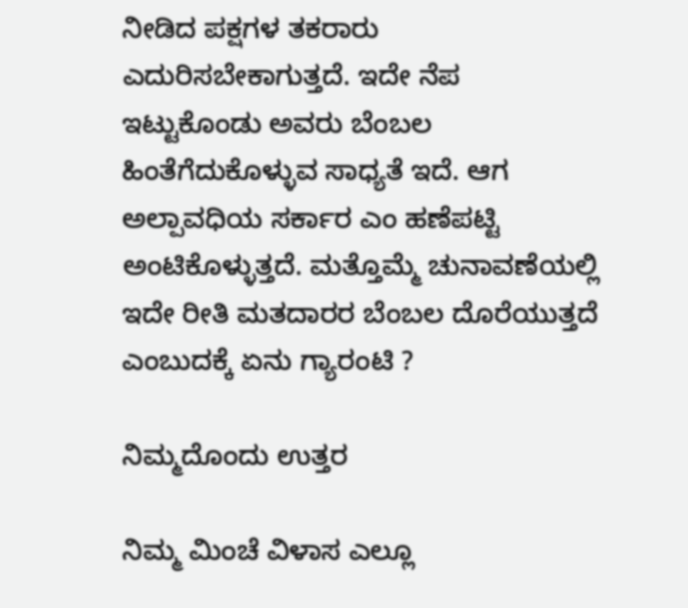ನೀಡಿದ ಪಕ್ಷಗಳ ತಕರಾರು ಎದುರಿಸಬೇಕಾಗುತ್ತದೆ. ಇದೇ ನೆಪ ಇಟ್ಟುಕೊಂಡು ಅವರು ಬೆಂಬಲ ಹಿಂತೆಗೆದುಕೊಳ್ಳುವ ಸಾಧ್ಯತೆ ಇದೆ. ಆಗ ಅಲ್ಪಾವಧಿಯ ಸರ್ಕಾರ ಎಂ ಹಣೆಪಟ್ಟಿ ಅಂಟಿಕೊಳ್ಳುತ್ತದೆ. ಮತ್ತೊಮ್ಮೆ ಚುನಾವಣೆಯಲ್ಲಿ ಇದೇ ರೀತಿ ಮತದಾರರ ಬೆಂಬಲ ದೊರೆಯುತ್ತದೆ ಎಂಬುದಕ್ಕೆ ಏನು ಗ್ಯಾರಂಟಿ ?

ನಿಮ್ಮದೊಂದು ಉತ್ತರ

ನಿಮ್ಮ ಮಿಂಚೆ ವಿಳಾಸ ಎಲ್ಲೂ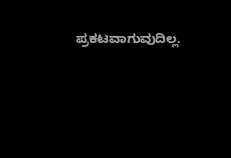ಪ್ರಕಟವಾಗುವುದಿಲ್ಲ.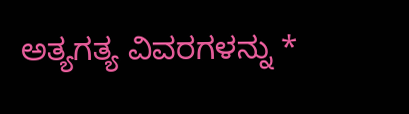ಅತ್ಯಗತ್ಯ ವಿವರಗಳನ್ನು *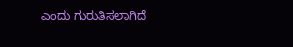ಎಂದು ಗುರುತಿಸಲಾಗಿದೆ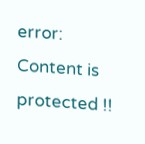error: Content is protected !!